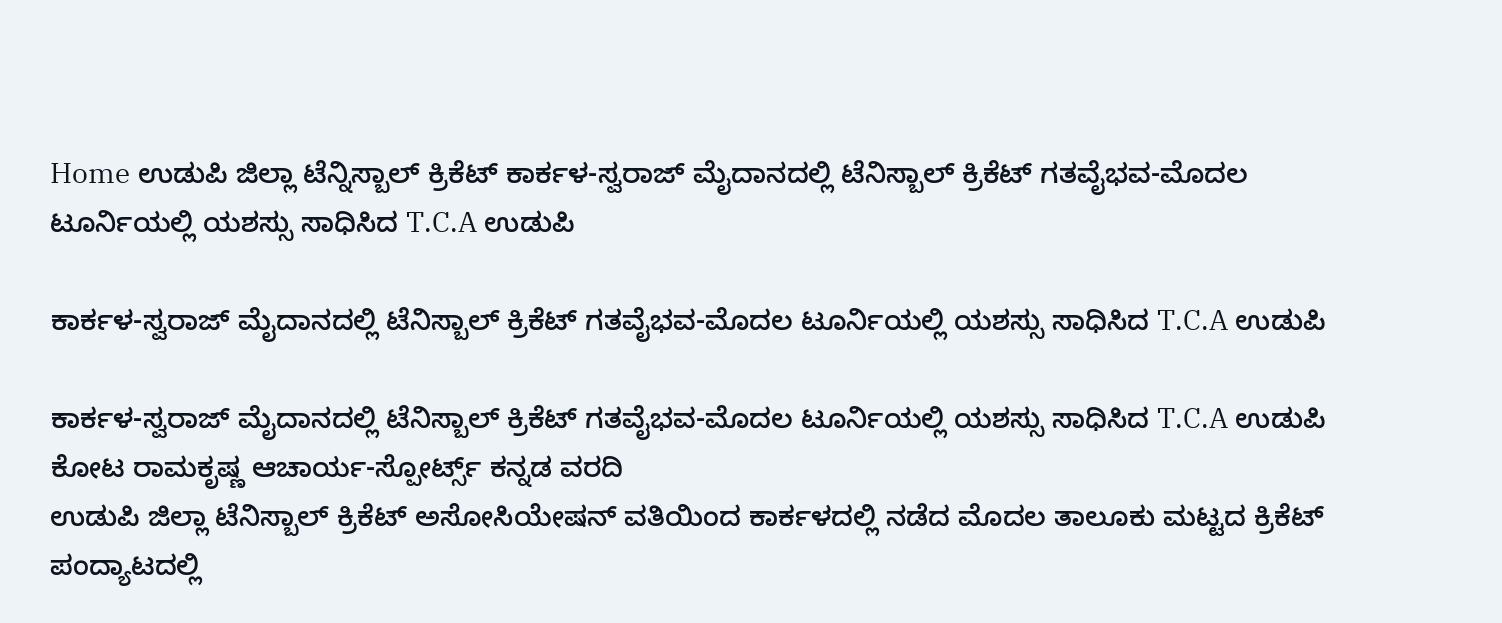Home ಉಡುಪಿ ಜಿಲ್ಲಾ ಟೆನ್ನಿಸ್ಬಾಲ್ ಕ್ರಿಕೆಟ್ ಕಾರ್ಕಳ-ಸ್ವರಾಜ್ ಮೈದಾನದಲ್ಲಿ ಟೆನಿಸ್ಬಾಲ್ ಕ್ರಿಕೆಟ್ ಗತವೈಭವ-ಮೊದಲ ಟೂರ್ನಿಯಲ್ಲಿ ಯಶಸ್ಸು ಸಾಧಿಸಿದ T.C.A ಉಡುಪಿ

ಕಾರ್ಕಳ-ಸ್ವರಾಜ್ ಮೈದಾನದಲ್ಲಿ ಟೆನಿಸ್ಬಾಲ್ ಕ್ರಿಕೆಟ್ ಗತವೈಭವ-ಮೊದಲ ಟೂರ್ನಿಯಲ್ಲಿ ಯಶಸ್ಸು ಸಾಧಿಸಿದ T.C.A ಉಡುಪಿ

ಕಾರ್ಕಳ-ಸ್ವರಾಜ್ ಮೈದಾನದಲ್ಲಿ ಟೆನಿಸ್ಬಾಲ್ ಕ್ರಿಕೆಟ್ ಗತವೈಭವ-ಮೊದಲ ಟೂರ್ನಿಯಲ್ಲಿ ಯಶಸ್ಸು ಸಾಧಿಸಿದ T.C.A ಉಡುಪಿ
ಕೋಟ ರಾಮಕೃಷ್ಣ ಆಚಾರ್ಯ-ಸ್ಪೋರ್ಟ್ಸ್ ಕನ್ನಡ ವರದಿ
ಉಡುಪಿ ಜಿಲ್ಲಾ ಟೆನಿಸ್ಬಾಲ್ ಕ್ರಿಕೆಟ್ ಅಸೋಸಿಯೇಷನ್ ವತಿಯಿಂದ ಕಾರ್ಕಳದಲ್ಲಿ ನಡೆದ ಮೊದಲ ತಾಲೂಕು ಮಟ್ಟದ ಕ್ರಿಕೆಟ್ ಪಂದ್ಯಾಟದಲ್ಲಿ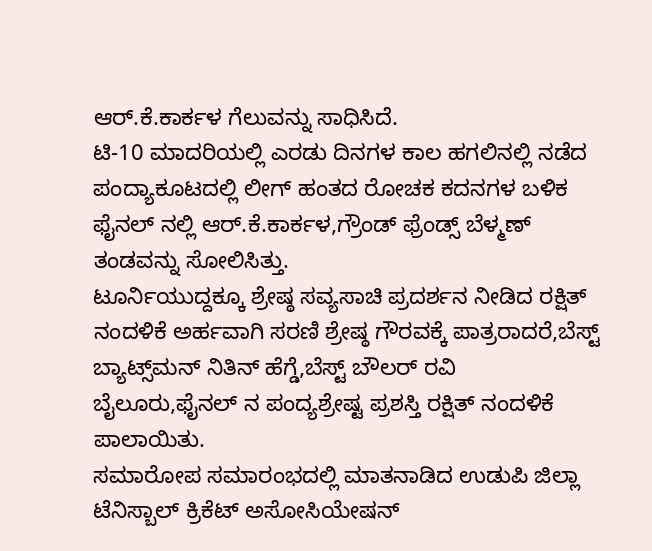ಆರ್.ಕೆ‌.ಕಾರ್ಕಳ ಗೆಲುವನ್ನು ಸಾಧಿಸಿದೆ.
ಟಿ-10 ಮಾದರಿಯಲ್ಲಿ ಎರಡು ದಿನಗಳ ಕಾಲ ಹಗಲಿನಲ್ಲಿ ನಡೆದ ಪಂದ್ಯಾಕೂಟದಲ್ಲಿ ಲೀಗ್ ಹಂತದ ರೋಚಕ ಕದನಗಳ ಬಳಿಕ ಫೈನಲ್ ನಲ್ಲಿ ಆರ್.ಕೆ.ಕಾರ್ಕಳ,ಗ್ರೌಂಡ್ ಫ್ರೆಂಡ್ಸ್ ಬೆಳ್ಮಣ್ ತಂಡವನ್ನು ಸೋಲಿಸಿತ್ತು.
ಟೂರ್ನಿಯುದ್ದಕ್ಕೂ ಶ್ರೇಷ್ಠ ಸವ್ಯಸಾಚಿ ಪ್ರದರ್ಶನ ನೀಡಿದ ರಕ್ಷಿತ್ ನಂದಳಿಕೆ ಅರ್ಹವಾಗಿ ಸರಣಿ ಶ್ರೇಷ್ಠ ಗೌರವಕ್ಕೆ ಪಾತ್ರರಾದರೆ,ಬೆಸ್ಟ್ ಬ್ಯಾಟ್ಸ್‌ಮನ್‌ ನಿತಿನ್ ಹೆಗ್ಡೆ,ಬೆಸ್ಟ್ ಬೌಲರ್ ರವಿ ಬೈಲೂರು,ಫೈನಲ್ ನ ಪಂದ್ಯಶ್ರೇಷ್ಟ ಪ್ರಶಸ್ತಿ ರಕ್ಷಿತ್ ನಂದಳಿಕೆ ಪಾಲಾಯಿತು.
ಸಮಾರೋಪ ಸಮಾರಂಭದಲ್ಲಿ ಮಾತ‌ನಾಡಿದ ಉಡುಪಿ ಜಿಲ್ಲಾ ಟೆನಿಸ್ಬಾಲ್ ಕ್ರಿಕೆಟ್ ಅಸೋಸಿಯೇಷನ್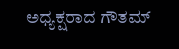ಅಧ್ಯಕ್ಷರಾದ ಗೌತಮ್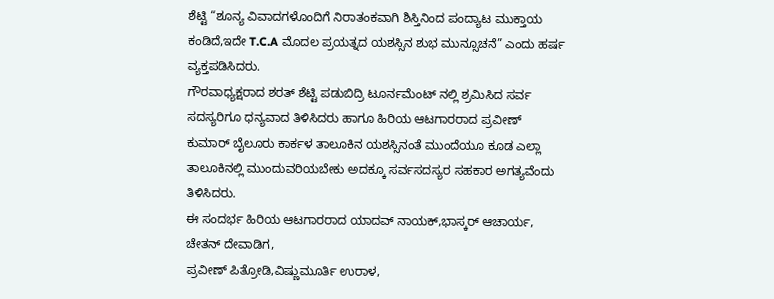ಶೆಟ್ಟಿ “ಶೂನ್ಯ ವಿವಾದಗಳೊಂದಿಗೆ ನಿರಾತಂಕವಾಗಿ ಶಿಸ್ತಿನಿಂದ ಪಂದ್ಯಾಟ ಮುಕ್ತಾಯ ಕಂಡಿದೆ,ಇದೇ T.C.A ಮೊದಲ ಪ್ರಯತ್ನದ ಯಶಸ್ಸಿನ ಶುಭ ಮುನ್ಸೂಚನೆ” ಎಂದು ಹರ್ಷ ವ್ಯಕ್ತಪಡಿಸಿದರು.
ಗೌರವಾಧ್ಯಕ್ಷರಾದ ಶರತ್ ಶೆಟ್ಟಿ ಪಡುಬಿದ್ರಿ ಟೂರ್ನಮೆಂಟ್ ನಲ್ಲಿ ಶ್ರಮಿಸಿದ ಸರ್ವ ಸದಸ್ಯರಿಗೂ ಧನ್ಯವಾದ ತಿಳಿಸಿದರು ಹಾಗೂ ಹಿರಿಯ ಆಟಗಾರರಾದ ಪ್ರವೀಣ್ ಕುಮಾರ್ ಬೈಲೂರು ಕಾರ್ಕಳ ತಾಲೂಕಿನ ಯಶಸ್ಸಿನಂತೆ ಮುಂದೆಯೂ ಕೂಡ ಎಲ್ಲಾ ತಾಲೂಕಿನಲ್ಲಿ ಮುಂದುವರಿಯಬೇಕು ಅದಕ್ಕೂ ಸರ್ವಸದಸ್ಯರ ಸಹಕಾರ ಅಗತ್ಯವೆಂದು ತಿಳಿಸಿದರು.
ಈ ಸಂದರ್ಭ ಹಿರಿಯ ಆಟಗಾರರಾದ ಯಾದವ್ ನಾಯಕ್,ಭಾಸ್ಕರ್ ಆಚಾರ್ಯ, ಚೇತನ್ ದೇವಾಡಿಗ,
ಪ್ರವೀಣ್ ಪಿತ್ರೋಡಿ,ವಿಷ್ಣುಮೂರ್ತಿ ಉರಾಳ,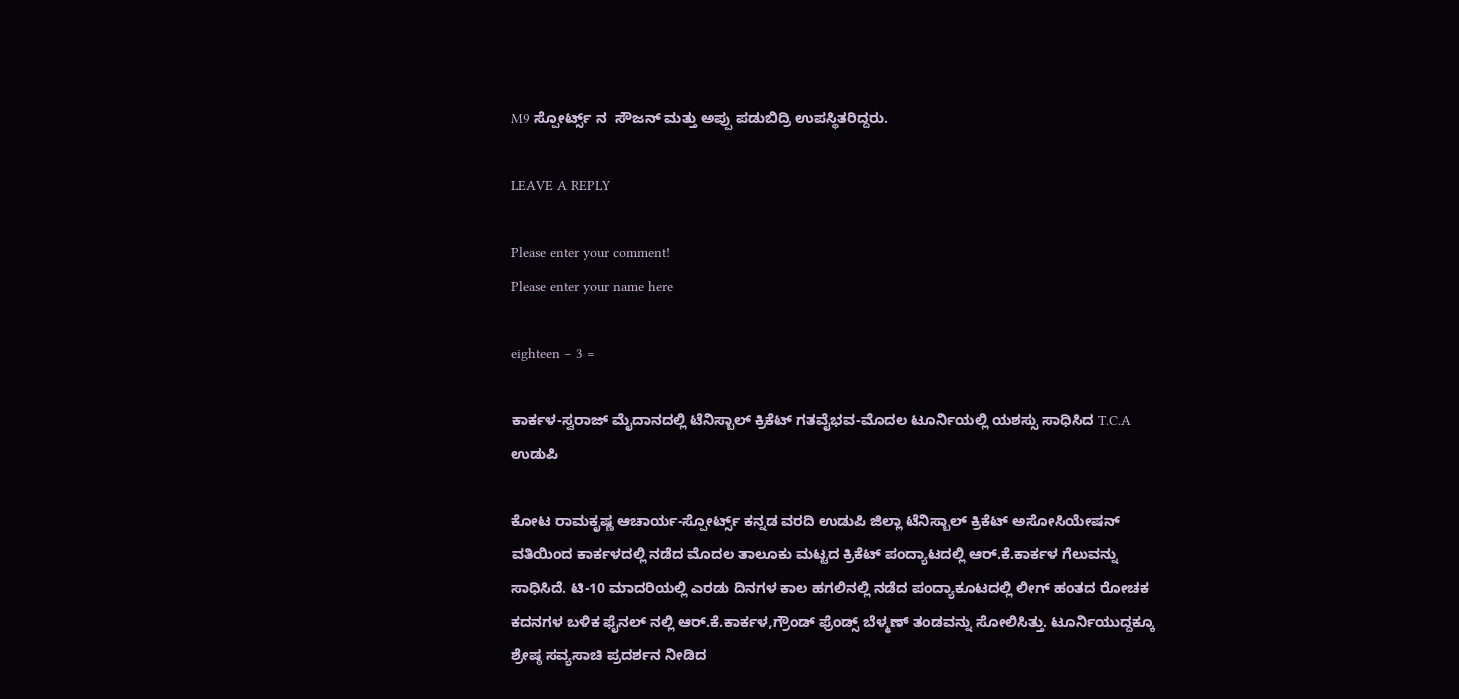M9 ಸ್ಪೋರ್ಟ್ಸ್ ನ  ಸೌಜನ್ ಮತ್ತು ಅಪ್ಪು ಪಡುಬಿದ್ರಿ ಉಪಸ್ಥಿತರಿದ್ದರು.

LEAVE A REPLY

Please enter your comment!
Please enter your name here

eighteen − 3 =

ಕಾರ್ಕಳ-ಸ್ವರಾಜ್ ಮೈದಾನದಲ್ಲಿ ಟೆನಿಸ್ಬಾಲ್ ಕ್ರಿಕೆಟ್ ಗತವೈಭವ-ಮೊದಲ ಟೂರ್ನಿಯಲ್ಲಿ ಯಶಸ್ಸು ಸಾಧಿಸಿದ T.C.A ಉಡುಪಿ

ಕೋಟ ರಾಮಕೃಷ್ಣ ಆಚಾರ್ಯ-ಸ್ಪೋರ್ಟ್ಸ್ ಕನ್ನಡ ವರದಿ ಉಡುಪಿ ಜಿಲ್ಲಾ ಟೆನಿಸ್ಬಾಲ್ ಕ್ರಿಕೆಟ್ ಅಸೋಸಿಯೇಷನ್ ವತಿಯಿಂದ ಕಾರ್ಕಳದಲ್ಲಿ ನಡೆದ ಮೊದಲ ತಾಲೂಕು ಮಟ್ಟದ ಕ್ರಿಕೆಟ್ ಪಂದ್ಯಾಟದಲ್ಲಿ ಆರ್.ಕೆ‌.ಕಾರ್ಕಳ ಗೆಲುವನ್ನು ಸಾಧಿಸಿದೆ. ಟಿ-10 ಮಾದರಿಯಲ್ಲಿ ಎರಡು ದಿನಗಳ ಕಾಲ ಹಗಲಿನಲ್ಲಿ ನಡೆದ ಪಂದ್ಯಾಕೂಟದಲ್ಲಿ ಲೀಗ್ ಹಂತದ ರೋಚಕ ಕದನಗಳ ಬಳಿಕ ಫೈನಲ್ ನಲ್ಲಿ ಆರ್.ಕೆ.ಕಾರ್ಕಳ,ಗ್ರೌಂಡ್ ಫ್ರೆಂಡ್ಸ್ ಬೆಳ್ಮಣ್ ತಂಡವನ್ನು ಸೋಲಿಸಿತ್ತು. ಟೂರ್ನಿಯುದ್ದಕ್ಕೂ ಶ್ರೇಷ್ಠ ಸವ್ಯಸಾಚಿ ಪ್ರದರ್ಶನ ನೀಡಿದ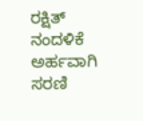ರಕ್ಷಿತ್ ನಂದಳಿಕೆ ಅರ್ಹವಾಗಿ ಸರಣಿ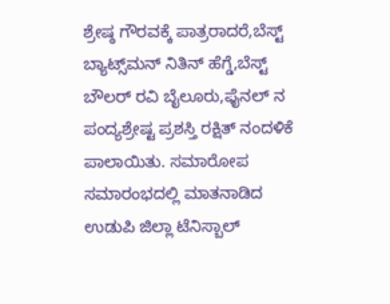ಶ್ರೇಷ್ಠ ಗೌರವಕ್ಕೆ ಪಾತ್ರರಾದರೆ,ಬೆಸ್ಟ್ ಬ್ಯಾಟ್ಸ್‌ಮನ್‌ ನಿತಿನ್ ಹೆಗ್ಡೆ,ಬೆಸ್ಟ್ ಬೌಲರ್ ರವಿ ಬೈಲೂರು,ಫೈನಲ್ ನ ಪಂದ್ಯಶ್ರೇಷ್ಟ ಪ್ರಶಸ್ತಿ ರಕ್ಷಿತ್ ನಂದಳಿಕೆ ಪಾಲಾಯಿತು. ಸಮಾರೋಪ ಸಮಾರಂಭದಲ್ಲಿ ಮಾತ‌ನಾಡಿದ ಉಡುಪಿ ಜಿಲ್ಲಾ ಟೆನಿಸ್ಬಾಲ್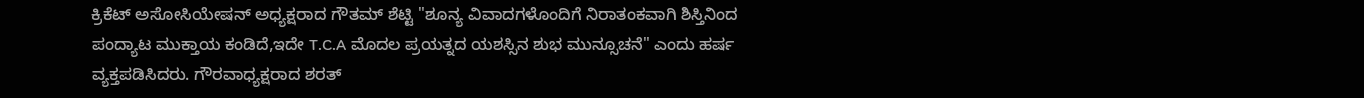ಕ್ರಿಕೆಟ್ ಅಸೋಸಿಯೇಷನ್ ಅಧ್ಯಕ್ಷರಾದ ಗೌತಮ್ ಶೆಟ್ಟಿ "ಶೂನ್ಯ ವಿವಾದಗಳೊಂದಿಗೆ ನಿರಾತಂಕವಾಗಿ ಶಿಸ್ತಿನಿಂದ ಪಂದ್ಯಾಟ ಮುಕ್ತಾಯ ಕಂಡಿದೆ,ಇದೇ T.C.A ಮೊದಲ ಪ್ರಯತ್ನದ ಯಶಸ್ಸಿನ ಶುಭ ಮುನ್ಸೂಚನೆ" ಎಂದು ಹರ್ಷ ವ್ಯಕ್ತಪಡಿಸಿದರು. ಗೌರವಾಧ್ಯಕ್ಷರಾದ ಶರತ್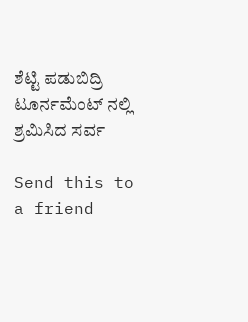ಶೆಟ್ಟಿ ಪಡುಬಿದ್ರಿ ಟೂರ್ನಮೆಂಟ್ ನಲ್ಲಿ ಶ್ರಮಿಸಿದ ಸರ್ವ

Send this to a friend